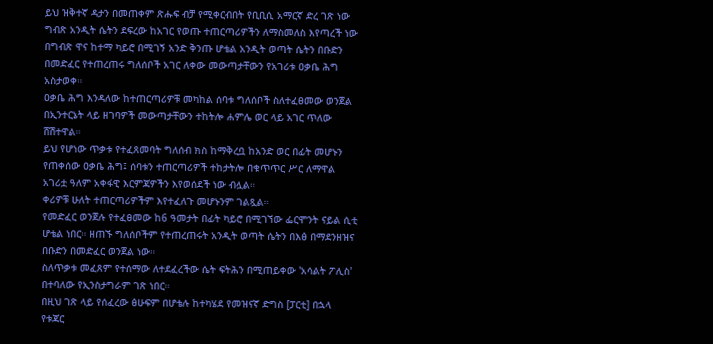ይህ ዝቅተኛ ዳታን በመጠቀም ጽሑፍ ብቻ የሚቀርብበት የቢቢሲ አማርኛ ድረ ገጽ ነው
ግብጽ አንዲት ሴትን ደፍረው ከአገር የወጡ ተጠርጣሪዎችን ለማስመለስ እየጣረች ነው
በግብጽ ዋና ከተማ ካይሮ በሚገኝ አንድ ቅንጡ ሆቴል አንዲት ወጣት ሴትን በቡድን በመድፈር የተጠረጠሩ ግለሰቦች አገር ለቀው መውጣታቸውን የአገሪቱ ዐቃቤ ሕግ አስታወቀ።
ዐቃቤ ሕግ እንዳለው ከተጠርጣሪዎቹ መካከል ሰባቱ ግለሰቦች ስለተፈፀመው ወንጀል በኢንተርኔት ላይ ዘገባዎች መውጣታቸውን ተከትሎ ሐምሌ ወር ላይ አገር ጥለው ሸሽተዋል።
ይህ የሆነው ጥቃቱ የተፈጸመባት ግለሰብ ክስ ከማቅረቧ ከአንድ ወር በፊት መሆኑን የጠቀሰው ዐቃቤ ሕግ፤ ሰባቱን ተጠርጣሪዎች ተከታትሎ በቁጥጥር ሥር ለማዋል አገሪቷ ዓለም አቀፋዊ እርምጃዎችን እየወሰደች ነው ብሏል።
ቀሪዎቹ ሁለት ተጠርጣሪዎችም እየተፈለጉ መሆኑንም ገልጿል።
የመድፈር ወንጀሉ የተፈፀመው ከ6 ዓመታት በፊት ካይሮ በሚገኘው ፌርሞንት ናይል ሲቲ ሆቴል ነበር። ዘጠኙ ግለሰቦችም የተጠረጠሩት አንዲት ወጣት ሴትን በእፅ በማደንዘዝና በቡድን በመድፈር ወንጀል ነው።
ስለጥቃቱ መፈጸም የተሰማው ለተደፈረችው ሴት ፍትሕን በሚጠይቀው 'አሳልት ፖሊስ' በተባለው የኢንስታግራም ገጽ ነበር።
በዚህ ገጽ ላይ የሰፈረው ፅሁፍም በሆቴሉ ከተካሄደ የመዝናኛ ድግስ [ፓርቲ] በኋላ የቱጃር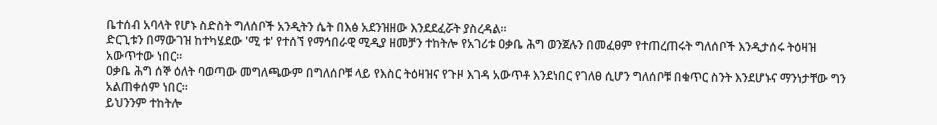ቤተሰብ አባላት የሆኑ ስድስት ግለሰቦች አንዲትን ሴት በእፅ አደንዝዘው እንደደፈሯት ያስረዳል።
ድርጊቱን በማውገዝ ከተካሄደው 'ሚ ቱ' የተሰኘ የማኅበራዊ ሚዲያ ዘመቻን ተከትሎ የአገሪቱ ዐቃቤ ሕግ ወንጀሉን በመፈፀም የተጠረጠሩት ግለሰቦች እንዲታሰሩ ትዕዛዝ አውጥተው ነበር።
ዐቃቤ ሕግ ሰኞ ዕለት ባወጣው መግለጫውም በግለሰቦቹ ላይ የእስር ትዕዛዝና የጉዞ እገዳ አውጥቶ እንደነበር የገለፀ ሲሆን ግለሰቦቹ በቁጥር ስንት እንደሆኑና ማንነታቸው ግን አልጠቀሰም ነበር።
ይህንንም ተከትሎ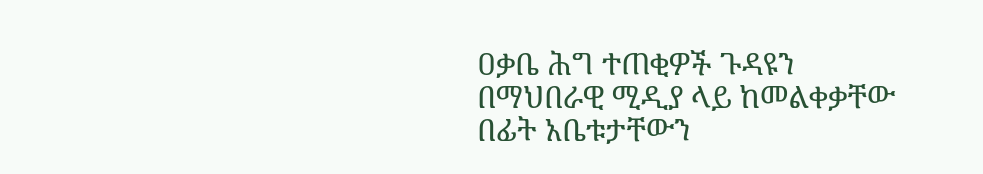ዐቃቤ ሕግ ተጠቂዎች ጉዳዩን በማህበራዊ ሚዲያ ላይ ከመልቀቃቸው በፊት አቤቱታቸውን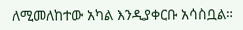ለሚመለከተው አካል እንዲያቀርቡ አሳስቧል።